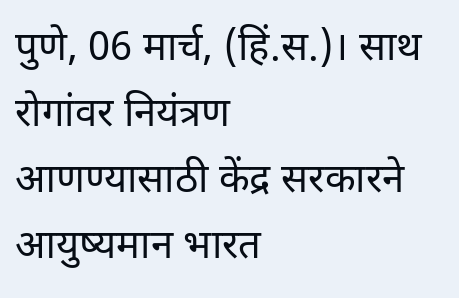पुणे, 06 मार्च, (हिं.स.)। साथ रोगांवर नियंत्रण आणण्यासाठी केंद्र सरकारने आयुष्यमान भारत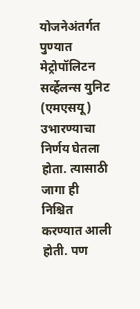योजनेअंतर्गत पुण्यात मेट्रोपॉलिटन सर्व्हेलन्स युनिट (एमएसयू) उभारण्याचा निर्णय घेतला होता. त्यासाठी जागा ही निश्चित करण्यात आली होती. पण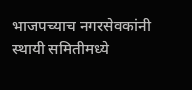भाजपच्याच नगरसेवकांनी स्थायी समितीमध्ये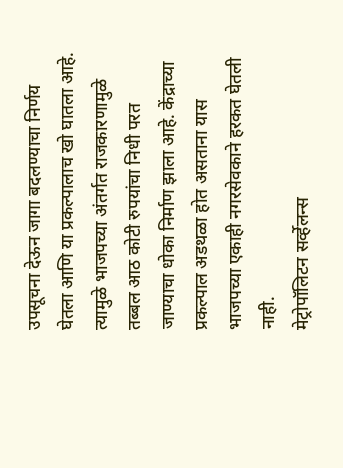उपसूचना देऊन जागा बदलण्याचा निर्णय घेतला आणि या प्रकल्पालाच खो घातला आहे. त्यामुळे भाजपच्या अंतर्गत राजकारणामुळे तब्बल आठ कोटी रुपयांचा निधी परत जाण्याचा धोका निर्माण झाला आहे. केंद्राच्या प्रकल्पाल अडथळा होत असताना यास भाजपच्या एकाही नगरसेवकाने हरकत घेतली नाही.
मेट्रोपॉलिटन सर्व्हेलन्स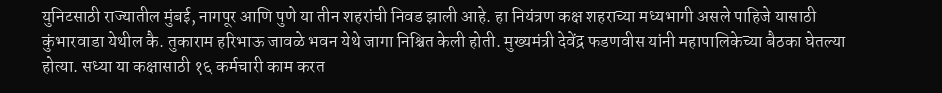युनिटसाठी राज्यातील मुंबई, नागपूर आणि पुणे या तीन शहरांची निवड झाली आहे. हा नियंत्रण कक्ष शहराच्या मध्यभागी असले पाहिजे यासाठी कुंभारवाडा येथील कै. तुकाराम हरिभाऊ जावळे भवन येथे जागा निश्चित केली होती. मुख्यमंत्री देवेंद्र फडणवीस यांनी महापालिकेच्या बैठका घेतल्या होत्या. सध्या या कक्षासाठी १६ कर्मचारी काम करत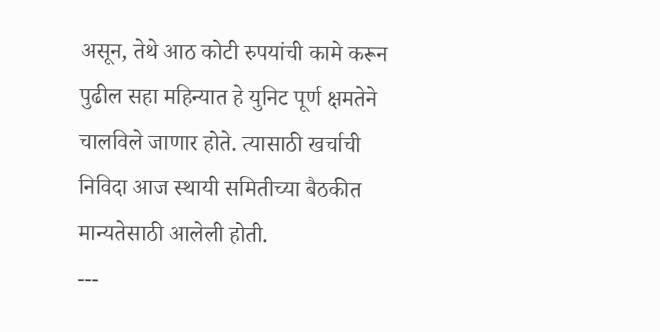असून, तेथे आठ कोटी रुपयांची कामे करून पुढील सहा महिन्यात हे युनिट पूर्ण क्षमतेने चालविले जाणार होते. त्यासाठी खर्चाची निविदा आज स्थायी समितीच्या बैठकीत मान्यतेसाठी आलेली होती.
---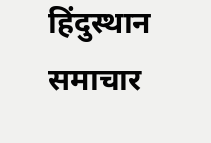हिंदुस्थान समाचार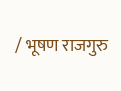/ भूषण राजगुरु